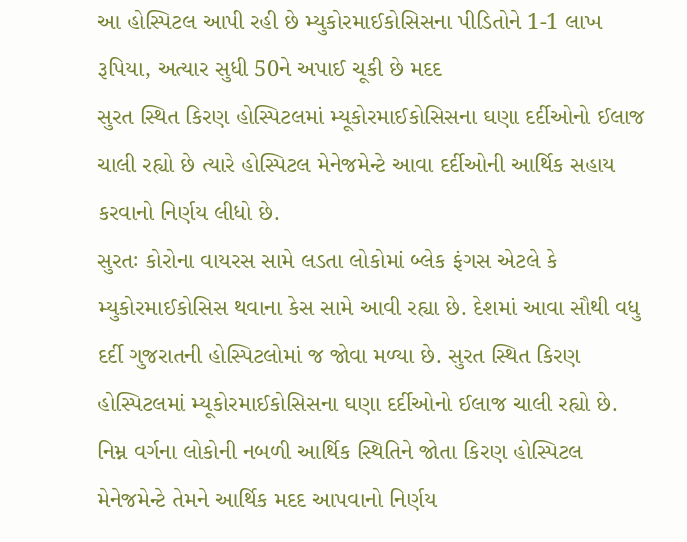આ હોસ્પિટલ આપી રહી છે મ્યુકોરમાઈકોસિસના પીડિતોને 1-1 લાખ રૂપિયા, અત્યાર સુધી 50ને અપાઈ ચૂકી છે મદદ
સુરત સ્થિત કિરણ હોસ્પિટલમાં મ્યૂકોરમાઈકોસિસના ઘણા દર્દીઓનો ઈલાજ ચાલી રહ્યો છે ત્યારે હોસ્પિટલ મેનેજમેન્ટે આવા દર્દીઓની આર્થિક સહાય કરવાનો નિર્ણય લીધો છે.
સુરતઃ કોરોના વાયરસ સામે લડતા લોકોમાં બ્લેક ફંગસ એટલે કે મ્યુકોરમાઈકોસિસ થવાના કેસ સામે આવી રહ્યા છે. દેશમાં આવા સૌથી વધુ દર્દી ગુજરાતની હોસ્પિટલોમાં જ જોવા મળ્યા છે. સુરત સ્થિત કિરણ હોસ્પિટલમાં મ્યૂકોરમાઈકોસિસના ઘણા દર્દીઓનો ઈલાજ ચાલી રહ્યો છે. નિમ્ન વર્ગના લોકોની નબળી આર્થિક સ્થિતિને જોતા કિરણ હોસ્પિટલ મેનેજમેન્ટે તેમને આર્થિક મદદ આપવાનો નિર્ણય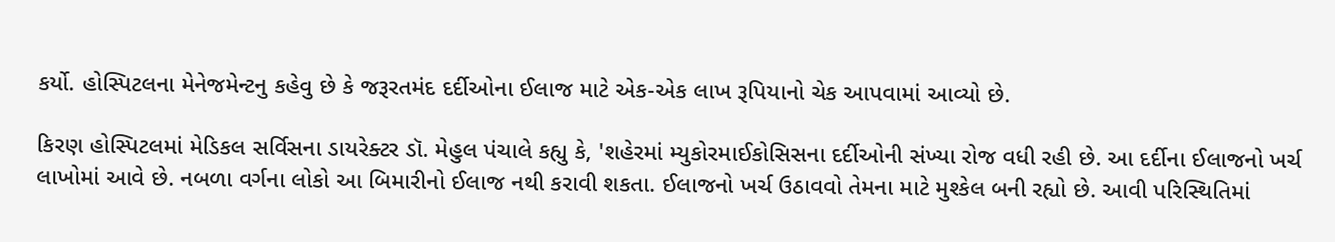કર્યો. હોસ્પિટલના મેનેજમેન્ટનુ કહેવુ છે કે જરૂરતમંદ દર્દીઓના ઈલાજ માટે એક-એક લાખ રૂપિયાનો ચેક આપવામાં આવ્યો છે.

કિરણ હોસ્પિટલમાં મેડિકલ સર્વિસના ડાયરેક્ટર ડૉ. મેહુલ પંચાલે કહ્યુ કે, 'શહેરમાં મ્યુકોરમાઈકોસિસના દર્દીઓની સંખ્યા રોજ વધી રહી છે. આ દર્દીના ઈલાજનો ખર્ચ લાખોમાં આવે છે. નબળા વર્ગના લોકો આ બિમારીનો ઈલાજ નથી કરાવી શકતા. ઈલાજનો ખર્ચ ઉઠાવવો તેમના માટે મુશ્કેલ બની રહ્યો છે. આવી પરિસ્થિતિમાં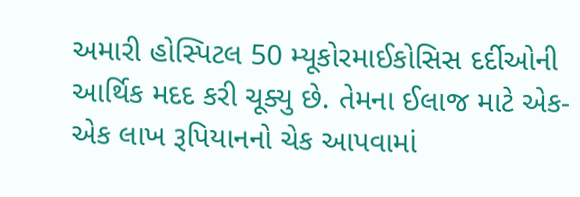અમારી હોસ્પિટલ 50 મ્યૂકોરમાઈકોસિસ દર્દીઓની આર્થિક મદદ કરી ચૂક્યુ છે. તેમના ઈલાજ માટે એક-એક લાખ રૂપિયાનનો ચેક આપવામાં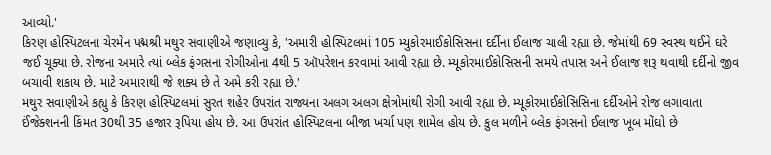આવ્યો.'
કિરણ હોસ્પિટલના ચેરમેન પદ્મશ્રી મથુર સવાણીએ જણાવ્યુ કે, 'અમારી હોસ્પિટલમાં 105 મ્યુકોરમાઈકોસિસના દર્દીના ઈલાજ ચાલી રહ્યા છે. જેમાંથી 69 સ્વસ્થ થઈને ઘરે જઈ ચૂક્યા છે. રોજના અમારે ત્યાં બ્લેક ફંગસના રોગીઓના 4થી 5 ઑપરેશન કરવામાં આવી રહ્યા છે. મ્યૂકોરમાઈકોસિસની સમયે તપાસ અને ઈલાજ શરૂ થવાથી દર્દીનો જીવ બચાવી શકાય છે. માટે અમારાથી જે શક્ય છે તે અમે કરી રહ્યા છે.'
મથુર સવાણીએ કહ્યુ કે કિરણ હોસ્પિટલમાં સુરત શહેર ઉપરાંત રાજ્યના અલગ અલગ ક્ષેત્રોમાંથી રોગી આવી રહ્યા છે. મ્યૂકોરમાઈકોસિસિના દર્દીઓને રોજ લગાવાતા ઈંજેક્શનની કિંમત 30થી 35 હજાર રૂપિયા હોય છે. આ ઉપરાંત હોસ્પિટલના બીજા ખર્ચા પણ શામેલ હોય છે. કુલ મળીને બ્લેક ફંગસનો ઈલાજ ખૂબ મોંઘો છે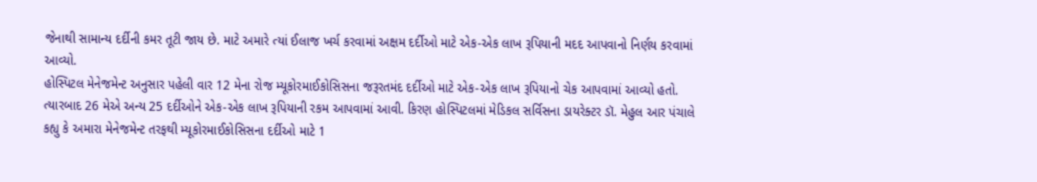જેનાથી સામાન્ય દર્દીની કમર તૂટી જાય છે. માટે અમારે ત્યાં ઈલાજ ખર્ચ કરવામાં અક્ષમ દર્દીઓ માટે એક-એક લાખ રૂપિયાની મદદ આપવાનો નિર્ણય કરવામાં આવ્યો.
હોસ્પિટલ મેનેજમેન્ટ અનુસાર પહેલી વાર 12 મેના રોજ મ્યૂકોરમાઈકોસિસના જરૂરતમંદ દર્દીઓ માટે એક-એક લાખ રૂપિયાનો ચેક આપવામાં આવ્યો હતો. ત્યારબાદ 26 મેએ અન્ય 25 દર્દીઓને એક-એક લાખ રૂપિયાની રકમ આપવામાં આવી. કિરણ હોસ્પિટલમાં મેડિકલ સર્વિસના ડાયરેક્ટર ડૉ. મેહુલ આર પંચાલે કહ્યુ કે અમારા મેનેજમેન્ટ તરફથી મ્યૂકોરમાઈકોસિસના દર્દીઓ માટે 1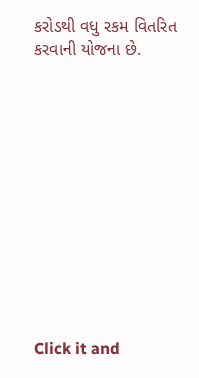કરોડથી વધુ રકમ વિતરિત કરવાની યોજના છે.












Click it and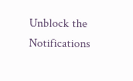Unblock the Notifications